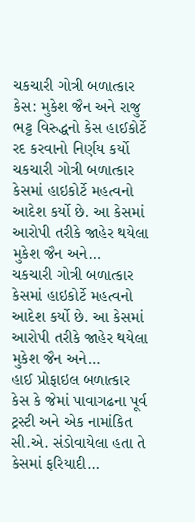ચકચારી ગોત્રી બળાત્કાર કેસ: મુકેશ જૈન અને રાજુ ભટ્ટ વિરુદ્ધનો કેસ હાઈકોર્ટે રદ કરવાનો નિર્ણય કર્યો
ચકચારી ગોત્રી બળાત્કાર કેસમાં હાઇકોર્ટે મહત્વનો આદેશ કર્યો છે. આ કેસમાં આરોપી તરીકે જાહેર થયેલા મુકેશ જૈન અને…
ચકચારી ગોત્રી બળાત્કાર કેસમાં હાઇકોર્ટે મહત્વનો આદેશ કર્યો છે. આ કેસમાં આરોપી તરીકે જાહેર થયેલા મુકેશ જૈન અને…
હાઈ પ્રોફાઇલ બળાત્કાર કેસ કે જેમાં પાવાગઢના પૂર્વ ટ્રસ્ટી અને એક નામાંકિત સી.એ. સંડોવાયેલા હતા તે કેસમાં ફરિયાદી…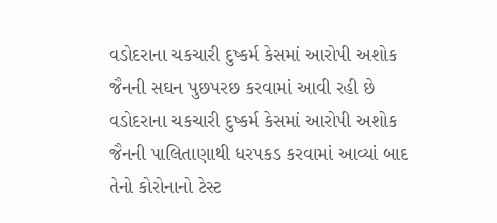વડોદરાના ચકચારી દુષ્કર્મ કેસમાં આરોપી અશોક જૈનની સઘન પુછપરછ કરવામાં આવી રહી છે
વડોદરાના ચકચારી દુષ્કર્મ કેસમાં આરોપી અશોક જૈનની પાલિતાણાથી ધરપકડ કરવામાં આવ્યાં બાદ તેનો કોરોનાનો ટેસ્ટ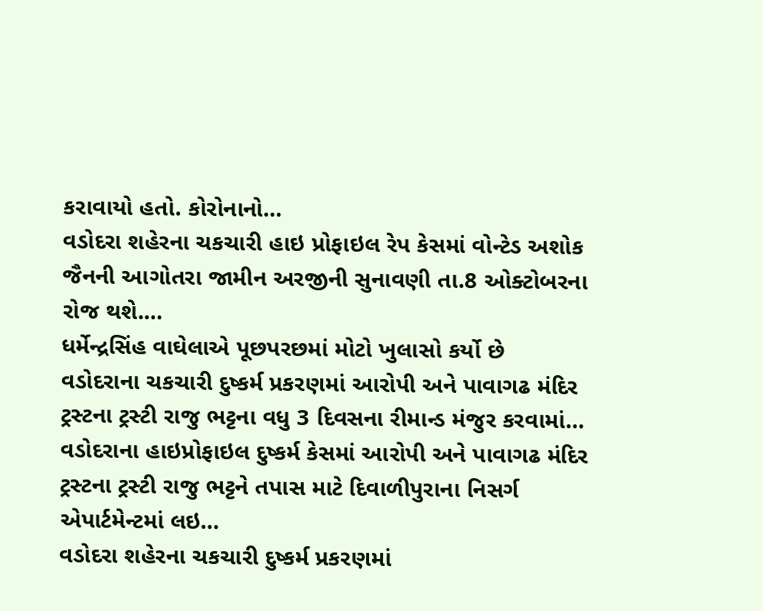કરાવાયો હતો. કોરોનાનો…
વડોદરા શહેરના ચકચારી હાઇ પ્રોફાઇલ રેપ કેસમાં વોન્ટેડ અશોક જૈનની આગોતરા જામીન અરજીની સુનાવણી તા.8 ઓક્ટોબરના રોજ થશે.…
ધર્મેન્દ્રસિંહ વાઘેલાએ પૂછપરછમાં મોટો ખુલાસો કર્યો છે
વડોદરાના ચકચારી દુષ્કર્મ પ્રકરણમાં આરોપી અને પાવાગઢ મંદિર ટ્રસ્ટના ટ્રસ્ટી રાજુ ભટ્ટના વધુ 3 દિવસના રીમાન્ડ મંજુર કરવામાં…
વડોદરાના હાઇપ્રોફાઇલ દુષ્કર્મ કેસમાં આરોપી અને પાવાગઢ મંદિર ટ્રસ્ટના ટ્રસ્ટી રાજુ ભટ્ટને તપાસ માટે દિવાળીપુરાના નિસર્ગ એપાર્ટમેન્ટમાં લઇ…
વડોદરા શહેરના ચકચારી દુષ્કર્મ પ્રકરણમાં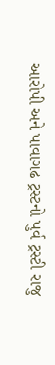આરોપી અને પાવાગઢ ટ્રસ્ટનો પુર્વ ટ્રસ્ટી રાજુ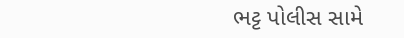ભટ્ટ પોલીસ સામે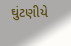ઘુંટણીયે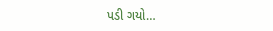પડી ગયો…